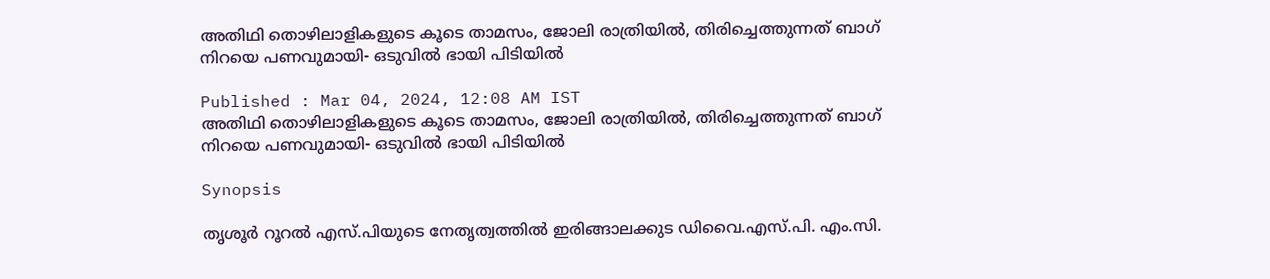അതിഥി തൊഴിലാളികളുടെ കൂടെ താമസം, ജോലി രാത്രിയിൽ, തിരിച്ചെത്തുന്നത് ബാഗ് നിറയെ പണവുമായി- ഒ‌ടുവിൽ ഭായി പിടിയിൽ

Published : Mar 04, 2024, 12:08 AM IST
അതിഥി തൊഴിലാളികളുടെ കൂടെ താമസം, ജോലി രാത്രിയിൽ, തിരിച്ചെത്തുന്നത് ബാഗ് നിറയെ പണവുമായി- ഒ‌ടുവിൽ ഭായി പിടിയിൽ

Synopsis

തൃശൂര്‍ റൂറല്‍ എസ്.പിയുടെ നേതൃത്വത്തില്‍ ഇരിങ്ങാലക്കുട ഡിവൈ.എസ്.പി. എം.സി.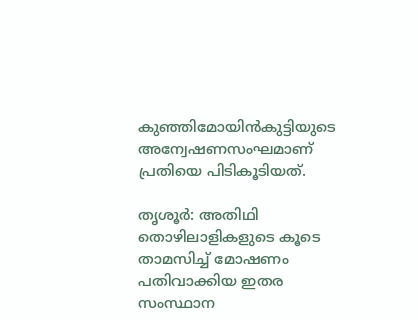കുഞ്ഞിമോയിന്‍കുട്ടിയുടെ അന്വേഷണസംഘമാണ് പ്രതിയെ പിടികൂടിയത്.

തൃശൂര്‍: അതിഥി തൊഴിലാളികളുടെ കൂടെ താമസിച്ച് മോഷണം പതിവാക്കിയ ഇതര സംസ്ഥാന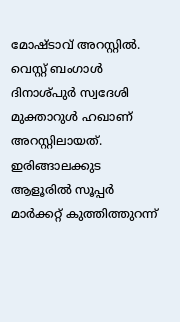മോഷ്ടാവ് അറസ്റ്റിൽ. വെസ്റ്റ് ബംഗാള്‍ ദിനാശ്പുര്‍ സ്വദേശി മുക്താറുള്‍ ഹഖാണ് അറസ്റ്റിലായത്. ഇരിങ്ങാലക്കുട ആളൂരില്‍ സൂപ്പര്‍ മാര്‍ക്കറ്റ് കുത്തിത്തുറന്ന്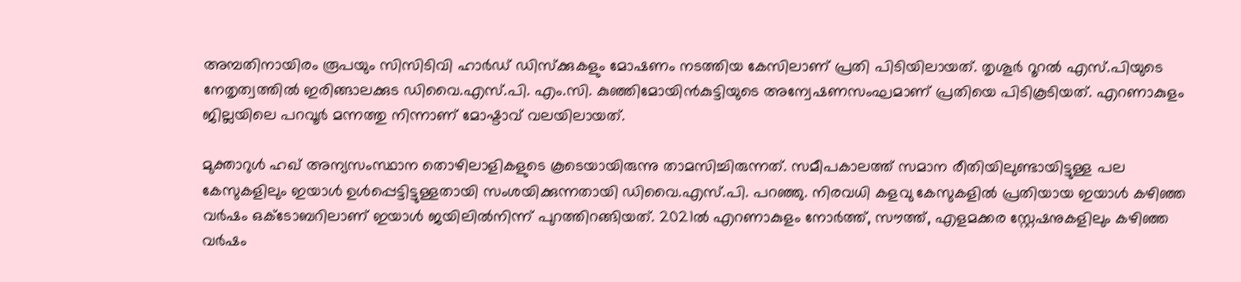അമ്പതിനായിരം രൂപയും സിസിടിവി ഹാര്‍ഡ് ഡിസ്‌ക്കുകളും മോഷണം നടത്തിയ കേസിലാണ് പ്രതി പിടിയിലായത്. തൃശൂര്‍ റൂറല്‍ എസ്.പിയുടെ നേതൃത്വത്തില്‍ ഇരിങ്ങാലക്കുട ഡിവൈ.എസ്.പി. എം.സി. കുഞ്ഞിമോയിന്‍കുട്ടിയുടെ അന്വേഷണസംഘമാണ് പ്രതിയെ പിടികൂടിയത്. എറണാകുളം ജില്ലയിലെ പറവൂര്‍ മന്നത്തു നിന്നാണ് മോഷ്ടാവ് വലയിലായത്.

മുക്താറുള്‍ ഹഖ് അന്യസംസ്ഥാന തൊഴിലാളികളുടെ കൂടെയായിരുന്നു താമസിച്ചിരുന്നത്. സമീപകാലത്ത് സമാന രീതിയിലുണ്ടായിട്ടുള്ള പല കേസുകളിലും ഇയാള്‍ ഉള്‍പ്പെട്ടിട്ടുള്ളതായി സംശയിക്കുന്നതായി ഡിവൈ.എസ്.പി. പറഞ്ഞു. നിരവധി കളവു കേസുകളില്‍ പ്രതിയായ ഇയാള്‍ കഴിഞ്ഞ വര്‍ഷം ഒക്‌ടോബറിലാണ് ഇയാള്‍ ജയിലില്‍നിന്ന് പുറത്തിറങ്ങിയത്. 2021ല്‍ എറണാകുളം നോര്‍ത്ത്, സൗത്ത്, എളമക്കര സ്റ്റേഷനുകളിലും കഴിഞ്ഞ വര്‍ഷം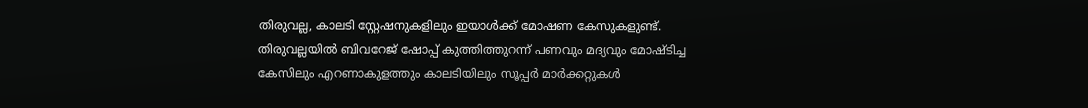തിരുവല്ല, കാലടി സ്റ്റേഷനുകളിലും ഇയാള്‍ക്ക് മോഷണ കേസുകളുണ്ട്. തിരുവല്ലയില്‍ ബിവറേജ് ഷോപ്പ് കുത്തിത്തുറന്ന് പണവും മദ്യവും മോഷ്ടിച്ച കേസിലും എറണാകുളത്തും കാലടിയിലും സൂപ്പര്‍ മാര്‍ക്കറ്റുകള്‍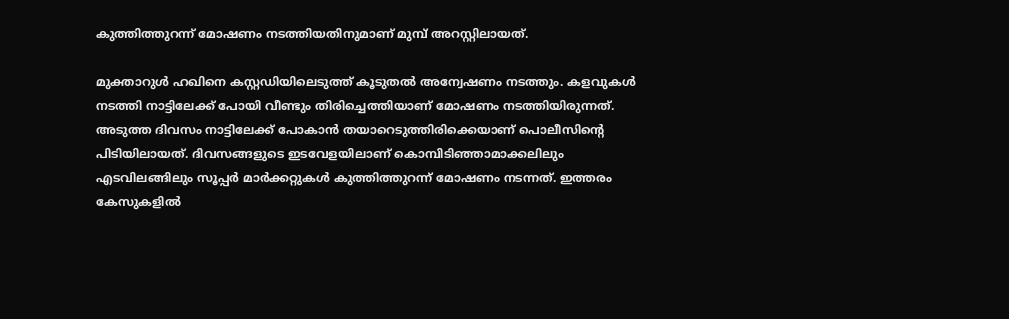കുത്തിത്തുറന്ന് മോഷണം നടത്തിയതിനുമാണ് മുമ്പ് അറസ്റ്റിലായത്.

മുക്താറുള്‍ ഹഖിനെ കസ്റ്റഡിയിലെടുത്ത് കൂടുതല്‍ അന്വേഷണം നടത്തും. കളവുകള്‍ നടത്തി നാട്ടിലേക്ക് പോയി വീണ്ടും തിരിച്ചെത്തിയാണ് മോഷണം നടത്തിയിരുന്നത്. അടുത്ത ദിവസം നാട്ടിലേക്ക് പോകാന്‍ തയാറെടുത്തിരിക്കെയാണ് പൊലീസിന്റെ പിടിയിലായത്. ദിവസങ്ങളുടെ ഇടവേളയിലാണ് കൊമ്പിടിഞ്ഞാമാക്കലിലും എടവിലങ്ങിലും സൂപ്പര്‍ മാര്‍ക്കറ്റുകള്‍ കുത്തിത്തുറന്ന് മോഷണം നടന്നത്. ഇത്തരം കേസുകളില്‍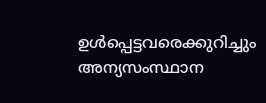ഉള്‍പ്പെട്ടവരെക്കുറിച്ചും അന്യസംസ്ഥാന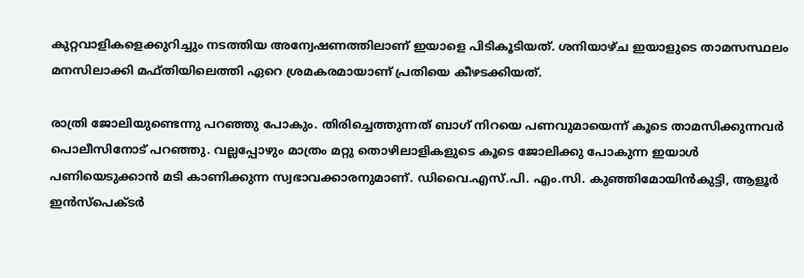കുറ്റവാളികളെക്കുറിച്ചും നടത്തിയ അന്വേഷണത്തിലാണ് ഇയാളെ പിടികൂടിയത്. ശനിയാഴ്ച ഇയാളുടെ താമസസ്ഥലം മനസിലാക്കി മഫ്തിയിലെത്തി ഏറെ ശ്രമകരമായാണ് പ്രതിയെ കീഴടക്കിയത്.

രാത്രി ജോലിയുണ്ടെന്നു പറഞ്ഞു പോകും. തിരിച്ചെത്തുന്നത് ബാഗ് നിറയെ പണവുമായെന്ന് കൂടെ താമസിക്കുന്നവര്‍ പൊലീസിനോട് പറഞ്ഞു. വല്ലപ്പോഴും മാത്രം മറ്റു തൊഴിലാളികളുടെ കൂടെ ജോലിക്കു പോകുന്ന ഇയാള്‍ പണിയെടുക്കാന്‍ മടി കാണിക്കുന്ന സ്വഭാവക്കാരനുമാണ്. ഡിവൈ.എസ്.പി. എം.സി. കുഞ്ഞിമോയിന്‍കുട്ടി, ആളൂര്‍ ഇന്‍സ്‌പെക്ടര്‍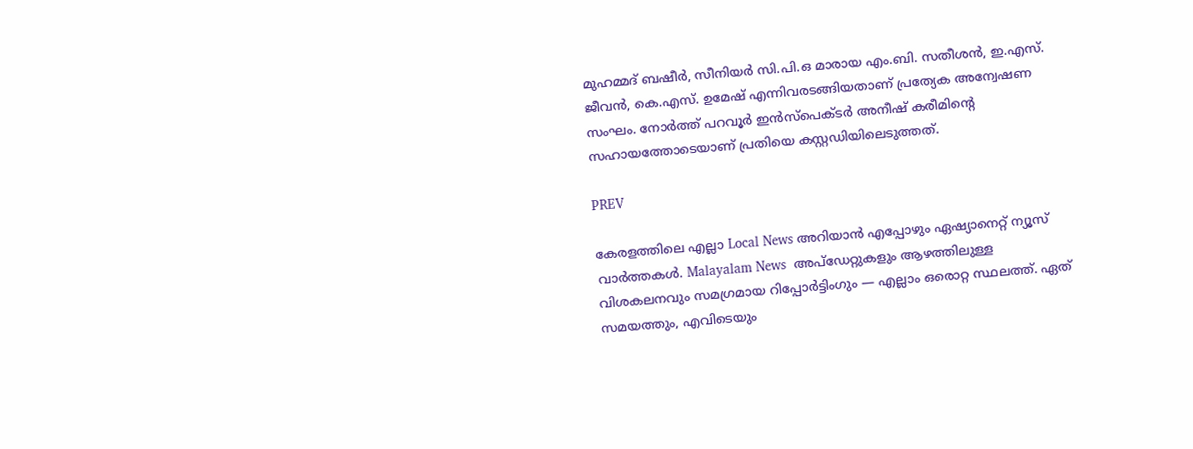മുഹമ്മദ് ബഷീര്‍, സീനിയര്‍ സി.പി.ഒ മാരായ എം.ബി. സതീശന്‍, ഇ.എസ്. ജീവന്‍, കെ.എസ്. ഉമേഷ് എന്നിവരടങ്ങിയതാണ് പ്രത്യേക അന്വേഷണ സംഘം. നോര്‍ത്ത് പറവൂര്‍ ഇന്‍സ്‌പെക്ടര്‍ അനീഷ് കരീമിന്റെ സഹായത്തോടെയാണ് പ്രതിയെ കസ്റ്റഡിയിലെടുത്തത്.

PREV

കേരളത്തിലെ എല്ലാ Local News അറിയാൻ എപ്പോഴും ഏഷ്യാനെറ്റ് ന്യൂസ് വാർത്തകൾ. Malayalam News  അപ്‌ഡേറ്റുകളും ആഴത്തിലുള്ള വിശകലനവും സമഗ്രമായ റിപ്പോർട്ടിംഗും — എല്ലാം ഒരൊറ്റ സ്ഥലത്ത്. ഏത് സമയത്തും, എവിടെയും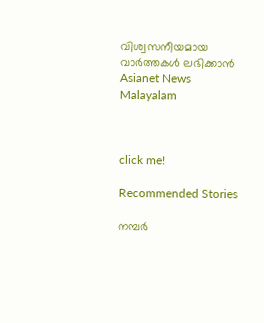വിശ്വസനീയമായ വാർത്തകൾ ലഭിക്കാൻ Asianet News Malayalam



click me!

Recommended Stories

നമ്പർ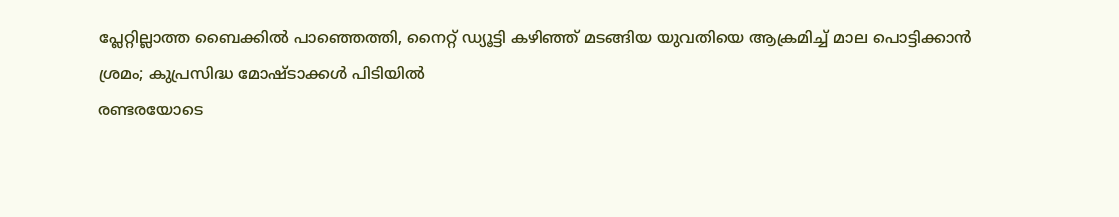പ്ലേറ്റില്ലാത്ത ബൈക്കിൽ പാഞ്ഞെത്തി, നൈറ്റ് ഡ്യൂട്ടി കഴിഞ്ഞ് മടങ്ങിയ യുവതിയെ ആക്രമിച്ച് മാല പൊട്ടിക്കാൻ ശ്രമം; കുപ്രസിദ്ധ മോഷ്ടാക്കൾ പിടിയിൽ
രണ്ടരയോടെ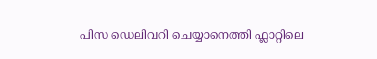പിസ ഡെലിവറി ചെയ്യാനെത്തി ഫ്ലാറ്റിലെ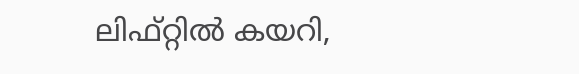ലിഫ്റ്റിൽ കയറി,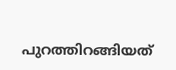പുറത്തിറങ്ങിയത്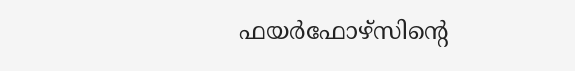ഫയര്‍ഫോഴ്സിന്റെ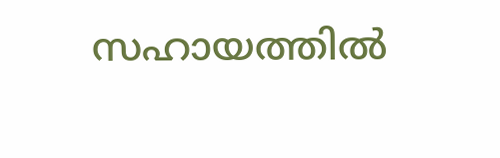സഹായത്തിൽ